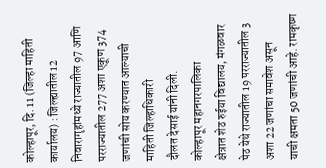कोल्हापूर, दि. 11 (जिल्हा माहिती कार्यालय) : जिल्ह्यातील 12 निवारागृहांमध्ये राज्यातील 97 आणि
परराज्यातील 277 अशा एकूण 374 जणांची सोय करण्यात आल्याची माहिती जिल्हाधिकारी
दौलत देसाई यांनी दिली.
कोल्हापूर महानगरपालिका
क्षेत्रात शेठ रुईया विद्यालय, मंगळवार पेठ येथे राज्यातील 19 परराज्यातील 3 अशा 22 जणांचा समावेश असून
याची क्षमता 50 जणांची आहे. रामकृष्ण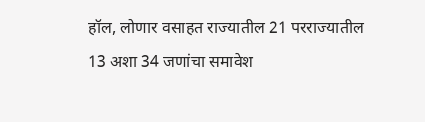हॉल, लोणार वसाहत राज्यातील 21 परराज्यातील
13 अशा 34 जणांचा समावेश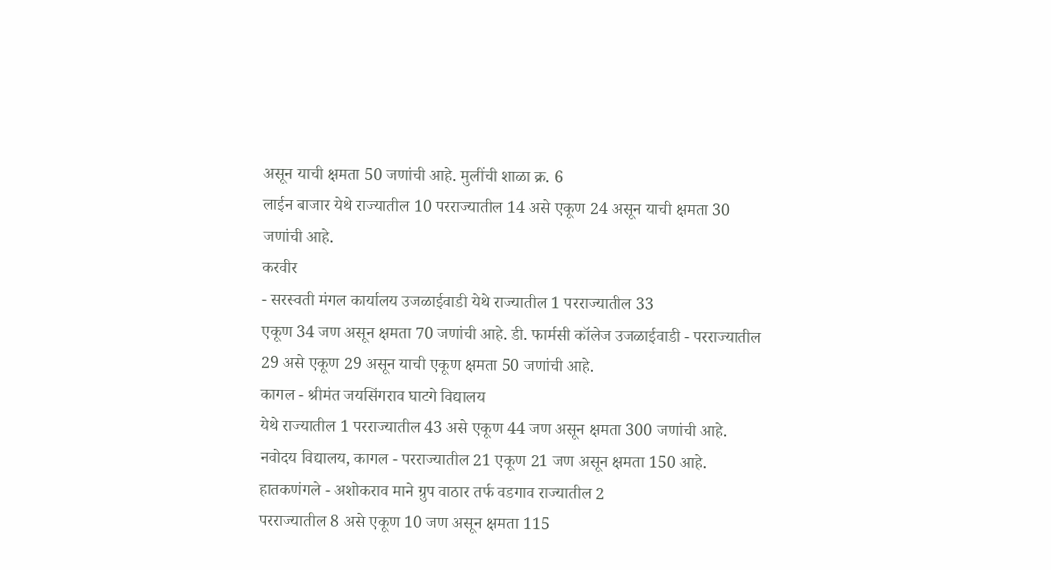असून याची क्षमता 50 जणांची आहे. मुलींची शाळा क्र. 6
लाईन बाजार येथे राज्यातील 10 परराज्यातील 14 असे एकूण 24 असून याची क्षमता 30
जणांची आहे.
करवीर
- सरस्वती मंगल कार्यालय उजळाईवाडी येथे राज्यातील 1 परराज्यातील 33
एकूण 34 जण असून क्षमता 70 जणांची आहे. डी. फार्मसी कॉलेज उजळाईवाडी - परराज्यातील
29 असे एकूण 29 असून याची एकूण क्षमता 50 जणांची आहे.
कागल - श्रीमंत जयसिंगराव घाटगे विद्यालय
येथे राज्यातील 1 परराज्यातील 43 असे एकूण 44 जण असून क्षमता 300 जणांची आहे.
नवोदय विद्यालय, कागल - परराज्यातील 21 एकूण 21 जण असून क्षमता 150 आहे.
हातकणंगले - अशोकराव माने ग्रुप वाठार तर्फ वडगाव राज्यातील 2
परराज्यातील 8 असे एकूण 10 जण असून क्षमता 115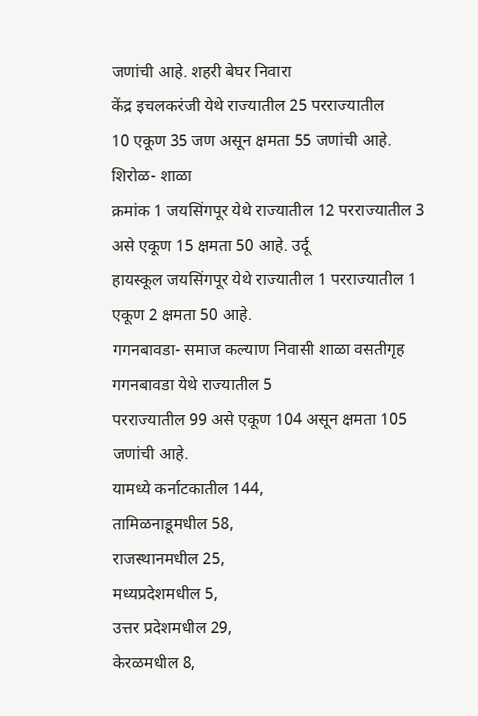जणांची आहे. शहरी बेघर निवारा
केंद्र इचलकरंजी येथे राज्यातील 25 परराज्यातील
10 एकूण 35 जण असून क्षमता 55 जणांची आहे.
शिरोळ- शाळा
क्रमांक 1 जयसिंगपूर येथे राज्यातील 12 परराज्यातील 3 असे एकूण 15 क्षमता 50 आहे. उर्दू
हायस्कूल जयसिंगपूर येथे राज्यातील 1 परराज्यातील 1 एकूण 2 क्षमता 50 आहे.
गगनबावडा- समाज कल्याण निवासी शाळा वसतीगृह गगनबावडा येथे राज्यातील 5
परराज्यातील 99 असे एकूण 104 असून क्षमता 105 जणांची आहे.
यामध्ये कर्नाटकातील 144,
तामिळनाडूमधील 58,
राजस्थानमधील 25,
मध्यप्रदेशमधील 5,
उत्तर प्रदेशमधील 29,
केरळमधील 8,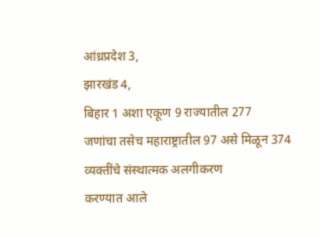आंध्रप्रदेश 3,
झारखंड 4,
बिहार 1 अशा एकूण 9 राज्यातील 277
जणांचा तसेच महाराष्ट्रातील 97 असे मिळून 374 व्यक्तींचे संस्थात्मक अलगीकरण
करण्यात आले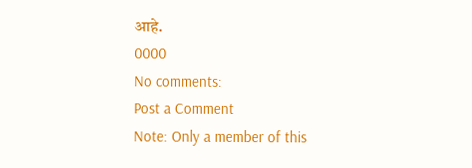आहे.
0000
No comments:
Post a Comment
Note: Only a member of this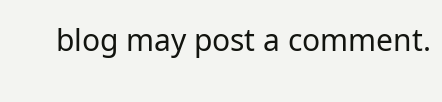blog may post a comment.